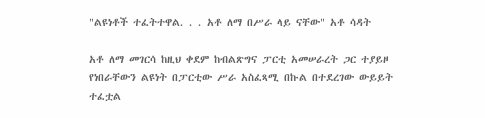"ልዩነቶች ተፈትተዋል. . . አቶ ለማ በሥራ ላይ ናቸው" አቶ ሳዳት

አቶ ለማ መገርሳ ከዚህ ቀደም ከብልጽግና ፓርቲ አመሠራረት ጋር ተያይዞ የነበራቸውን ልዩነት በፓርቲው ሥራ አስፈጻሚ በኩል በተደረገው ውይይት ተፈቷል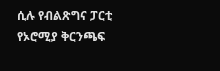ሲሉ የብልጽግና ፓርቲ የኦሮሚያ ቅርንጫፍ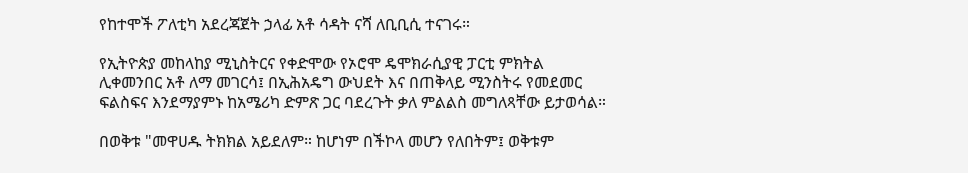የከተሞች ፖለቲካ አደረጃጀት ኃላፊ አቶ ሳዳት ናሻ ለቢቢሲ ተናገሩ።

የኢትዮጵያ መከላከያ ሚኒስትርና የቀድሞው የኦሮሞ ዴሞክራሲያዊ ፓርቲ ምክትል ሊቀመንበር አቶ ለማ መገርሳ፤ በኢሕአዴግ ውህደት እና በጠቅላይ ሚንስትሩ የመደመር ፍልስፍና እንደማያምኑ ከአሜሪካ ድምጽ ጋር ባደረጉት ቃለ ምልልስ መግለጻቸው ይታወሳል።

በወቅቱ "መዋሀዱ ትክክል አይደለም። ከሆነም በችኮላ መሆን የለበትም፤ ወቅቱም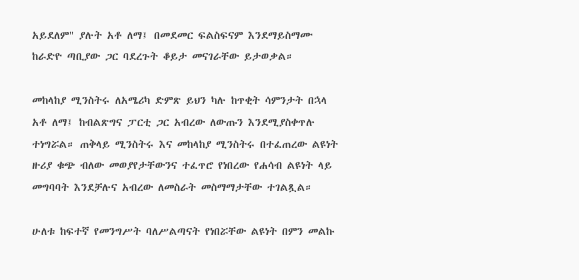አይደለም" ያሉት አቶ ለማ፤ በመደመር ፍልስፍናም እንደማይስማሙ ከራድዮ ጣቢያው ጋር ባደረጉት ቆይታ መናገራቸው ይታወቃል።

መከላከያ ሚንስትሩ ለአሜሪካ ድምጽ ይህን ካሉ ከጥቂት ሳምንታት በኋላ አቶ ለማ፤ ከብልጽግና ፓርቲ ጋር አብረው ለውጡን እንደሚያስቀጥሉ ተነግሯል። ጠቅላይ ሚንስትሩ እና መከላከያ ሚንስትሩ በተፈጠረው ልዩነት ዙሪያ ቁጭ ብለው መወያየታቸውንና ተፈጥሮ የነበረው የሐሳብ ልዩነት ላይ መግባባት እንደቻሉና አብረው ለመስራት መስማማታቸው ተገልጿል።

ሁለቱ ከፍተኛ የመንግሥት ባለሥልጣናት የነበሯቸው ልዩነት በምን መልኩ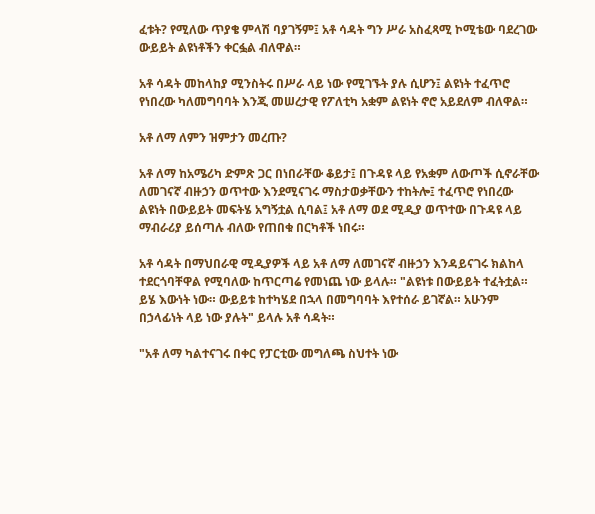ፈቱት? የሚለው ጥያቄ ምላሽ ባያገኝም፤ አቶ ሳዳት ግን ሥራ አስፈጻሚ ኮሚቴው ባደረገው ውይይት ልዩነቶችን ቀርፏል ብለዋል።

አቶ ሳዳት መከላከያ ሚንስትሩ በሥራ ላይ ነው የሚገኙት ያሉ ሲሆን፤ ልዩነት ተፈጥሮ የነበረው ካለመግባባት እንጂ መሠረታዊ የፖለቲካ አቋም ልዩነት ኖሮ አይደለም ብለዋል።

አቶ ለማ ለምን ዝምታን መረጡ?

አቶ ለማ ከአሜሪካ ድምጽ ጋር በነበራቸው ቆይታ፤ በጉዳዩ ላይ የአቋም ለውጦች ሲኖራቸው ለመገናኛ ብዙኃን ወጥተው እንደሚናገሩ ማስታወቃቸውን ተከትሎ፤ ተፈጥሮ የነበረው ልዩነት በውይይት መፍትሄ አግኝቷል ሲባል፤ አቶ ለማ ወደ ሚዲያ ወጥተው በጉዳዩ ላይ ማብራሪያ ይሰጣሉ ብለው የጠበቁ በርካቶች ነበሩ።

አቶ ሳዳት በማህበራዊ ሚዲያዎች ላይ አቶ ለማ ለመገናኛ ብዙኃን እንዳይናገሩ ክልከላ ተደርጎባቸዋል የሚባለው ከጥርጣሬ የመነጨ ነው ይላሉ። "ልዩነቱ በውይይት ተፈትቷል። ይሄ እውነት ነው። ውይይቱ ከተካሄደ በኋላ በመግባባት እየተሰራ ይገኛል። አሁንም በኃላፊነት ላይ ነው ያሉት" ይላሉ አቶ ሳዳት።

"አቶ ለማ ካልተናገሩ በቀር የፓርቲው መግለጫ ስህተት ነው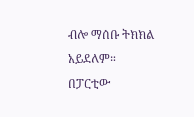ብሎ ማሰቡ ትክክል አይደለም። በፓርቲው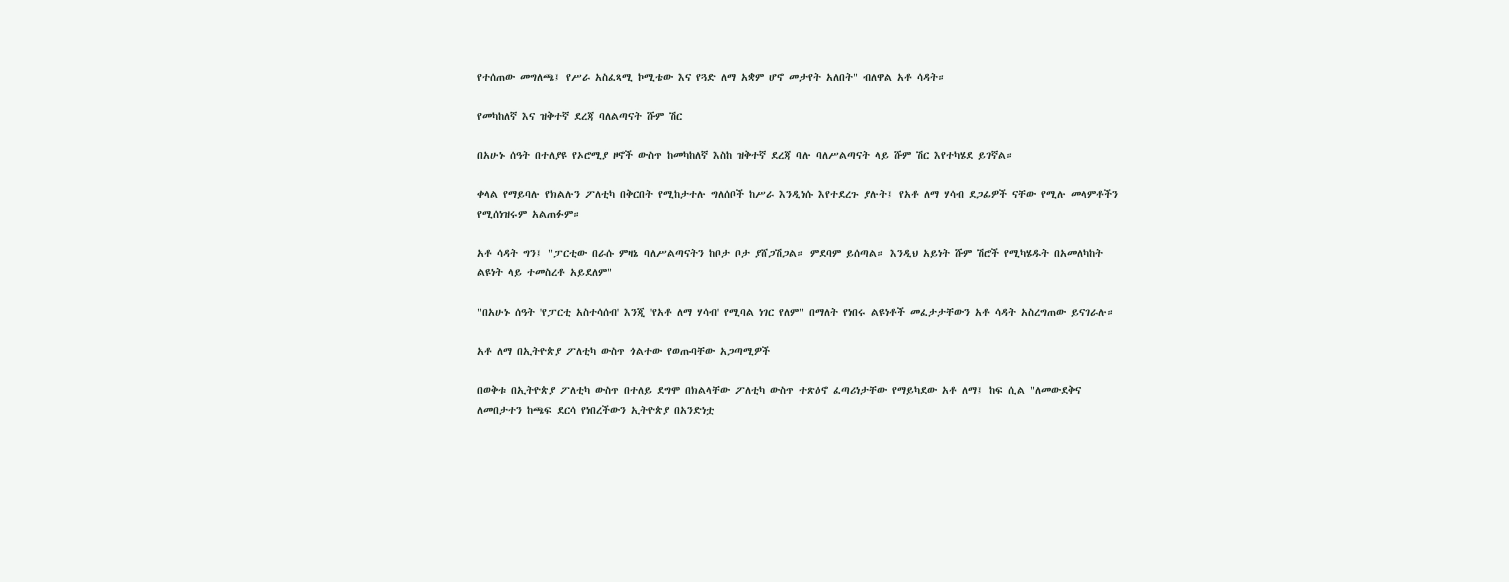የተሰጠው መግለጫ፤ የሥራ አስፈጻሚ ኮሚቴው እና የጓድ ለማ አቋም ሆኖ መታየት አለበት" ብለዋል አቶ ሳዳት።

የመካከለኛ እና ዝቅተኛ ደረጃ ባለልጣናት ሹም ሽር

በአሁኑ ሰዓት በተለያዩ የኦሮሚያ ዞኖች ውስጥ ከመካከለኛ እስከ ዝቅተኛ ደረጃ ባሉ ባለሥልጣናት ላይ ሹም ሽር እየተካሄደ ይገኛል።

ቀላል የማይባሉ የክልሉን ፖለቲካ በቅርበት የሚከታተሉ ግለሰቦች ከሥራ እንዲነሱ እየተደረጉ ያሉት፤ የአቶ ለማ ሃሳብ ደጋፊዎች ናቸው የሚሉ መላምቶችን የሚሰነዝሩም አልጠፉም።

አቶ ሳዳት ግን፤ "ፓርቲው በራሱ ምዛኔ ባለሥልጣናትን ከቦታ ቦታ ያሸጋሽጋል። ምደባም ይሰጣል። እንዲህ አይነት ሹም ሽሮች የሚካሄዱት በአመለካከት ልዩነት ላይ ተመስረቶ አይደለም"

"በአሁኑ ሰዓት 'የፓርቲ አስተሳሰብ' እንጂ 'የአቶ ለማ ሃሳብ' የሚባል ነገር የለም" በማለት የነበሩ ልዩነቶች መፈታታቸውን አቶ ሳዳት አስረግጠው ይናገራሉ።

አቶ ለማ በኢትዮጵያ ፖለቲካ ውስጥ ጎልተው የወጡባቸው አጋጣሚዎች

በወቅቱ በኢትዮጵያ ፖለቲካ ውስጥ በተለይ ደግሞ በክልላቸው ፖለቲካ ውስጥ ተጽዕኖ ፈጣሪነታቸው የማይካደው አቶ ለማ፤ ከፍ ሲል "ለመውደቅና ለመበታተን ከጫፍ ደርሳ የነበረችውን ኢትዮጵያ በአንድነቷ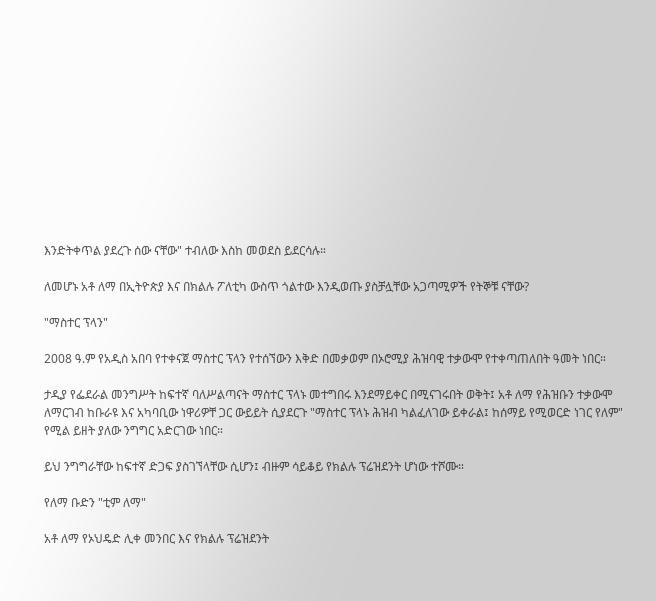እንድትቀጥል ያደረጉ ሰው ናቸው" ተብለው እስከ መወደስ ይደርሳሉ።

ለመሆኑ አቶ ለማ በኢትዮጵያ እና በክልሉ ፖለቲካ ውስጥ ጎልተው እንዲወጡ ያስቻሏቸው አጋጣሚዎች የትኞቹ ናቸው?

"ማስተር ፕላን"

2008 ዓ.ም የአዲስ አበባ የተቀናጀ ማስተር ፕላን የተሰኘውን እቅድ በመቃወም በኦሮሚያ ሕዝባዊ ተቃውሞ የተቀጣጠለበት ዓመት ነበር።

ታዲያ የፌደራል መንግሥት ከፍተኛ ባለሥልጣናት ማስተር ፕላኑ መተግበሩ እንደማይቀር በሚናገሩበት ወቅት፤ አቶ ለማ የሕዝቡን ተቃውሞ ለማርገብ ከቡራዩ እና አካባቢው ነዋሪዎቸ ጋር ውይይት ሲያደርጉ "ማስተር ፕላኑ ሕዝብ ካልፈለገው ይቀራል፤ ከሰማይ የሚወርድ ነገር የለም" የሚል ይዘት ያለው ንግግር አድርገው ነበር።

ይህ ንግግራቸው ከፍተኛ ድጋፍ ያስገኘላቸው ሲሆን፤ ብዙም ሳይቆይ የክልሉ ፕሬዝደንት ሆነው ተሾሙ።

የለማ ቡድን "ቲም ለማ"

አቶ ለማ የኦህዴድ ሊቀ መንበር እና የክልሉ ፕሬዝደንት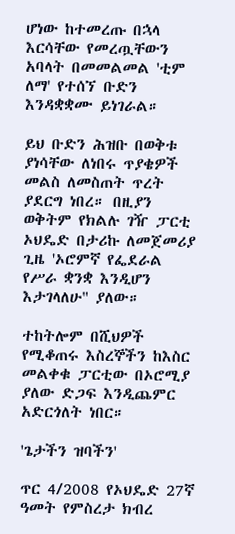ሆነው ከተመረጡ በኋላ እርሳቸው የመረጧቸውን አባላት በመመልመል 'ቲም ለማ' የተሰኘ ቡድን እንዳቋቋሙ ይነገራል።

ይህ ቡድን ሕዝቡ በወቅቱ ያነሳቸው ለነበሩ ጥያቄዎች መልስ ለመስጠት ጥረት ያደርግ ነበረ። በዚያን ወቅትም የክልሉ ገዥ ፓርቲ ኦህዴድ በታሪኩ ለመጀመሪያ ጊዜ 'ኦሮምኛ የፌደራል የሥራ ቋንቋ እንዲሆን እታገላለሁ" ያለው።

ተከትሎም በሺህዎች የሚቆጠሩ እስረኞችን ከእስር መልቀቁ ፓርቲው በኦሮሚያ ያለው ድጋፍ እንዲጨምር አድርጎለት ነበር።

'ጌታችን ዝባችን'

ጥር 4/2008 የኦህዴድ 27ኛ ዓመት የምስረታ ክብረ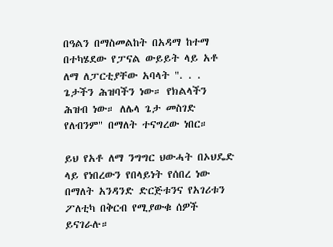በዓልን በማስመልከት በአዳማ ከተማ በተካሄደው የፓናል ውይይት ላይ አቶ ለማ ለፓርቲያቸው አባላት ". . . ጌታችን ሕዝባችን ነው። የክልላችን ሕዝብ ነው። ለሌላ ጌታ መስገድ የለብንም" በማለት ተናግረው ነበር።

ይህ የአቶ ለማ ንግግር ህውሓት በኦህዴድ ላይ የነበረውን የበላይነት የሰበረ ነው በማለት አንዳንድ ድርጅቱንና የአገሪቱን ፖለቲካ በቅርብ የሚያውቁ ሰዎች ይናገራሉ።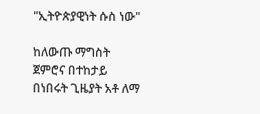"ኢትዮጵያዊነት ሱስ ነው"

ከለውጡ ማግስት ጀምሮና በተከታይ በነበሩት ጊዜያት አቶ ለማ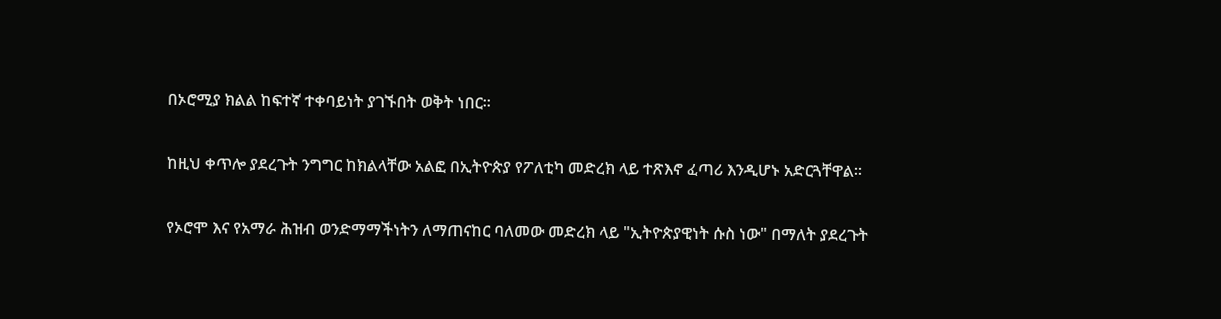በኦሮሚያ ክልል ከፍተኛ ተቀባይነት ያገኙበት ወቅት ነበር።

ከዚህ ቀጥሎ ያደረጉት ንግግር ከክልላቸው አልፎ በኢትዮጵያ የፖለቲካ መድረክ ላይ ተጽእኖ ፈጣሪ እንዲሆኑ አድርጓቸዋል።

የኦሮሞ እና የአማራ ሕዝብ ወንድማማችነትን ለማጠናከር ባለመው መድረክ ላይ "ኢትዮጵያዊነት ሱስ ነው" በማለት ያደረጉት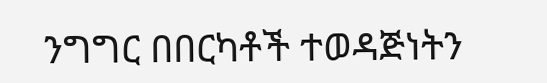ንግግር በበርካቶች ተወዳጅነትን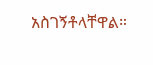አስገኝቶላቸዋል።